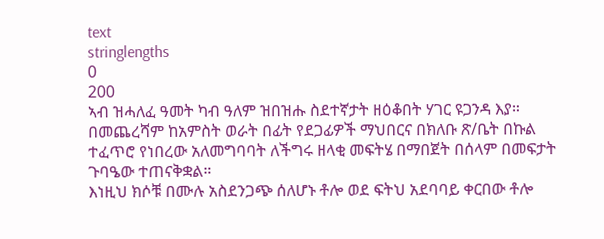text
stringlengths
0
200
ኣብ ዝሓለፈ ዓመት ካብ ዓለም ዝበዝሑ ስደተኛታት ዘዕቆበት ሃገር ዩጋንዳ እያ።
በመጨረሻም ከአምስት ወራት በፊት የደጋፊዎች ማህበርና በክለቡ ጽ/ቤት በኩል ተፈጥሮ የነበረው አለመግባባት ለችግሩ ዘላቂ መፍትሄ በማበጀት በሰላም በመፍታት ጉባዔው ተጠናቅቋል።
እነዚህ ክሶቹ በሙሉ አስደንጋጭ ሰለሆኑ ቶሎ ወደ ፍትህ አደባባይ ቀርበው ቶሎ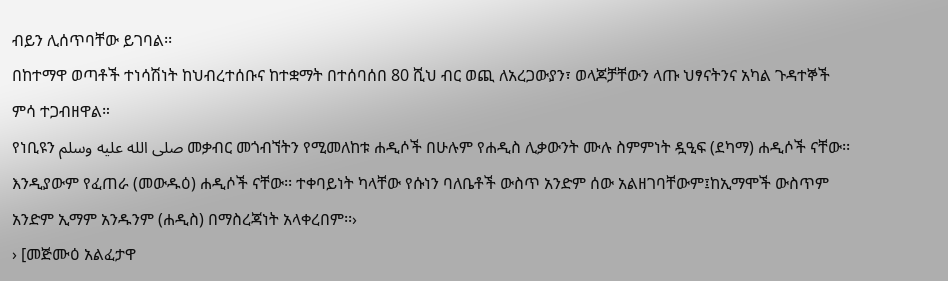ብይን ሊሰጥባቸው ይገባል፡፡
በከተማዋ ወጣቶች ተነሳሽነት ከህብረተሰቡና ከተቋማት በተሰባሰበ 80 ሺህ ብር ወጪ ለአረጋውያን፣ ወላጆቻቸውን ላጡ ህፃናትንና አካል ጉዳተኞች ምሳ ተጋብዘዋል።
የነቢዩን صلى الله عليه وسلم መቃብር መጎብኘትን የሚመለከቱ ሐዲሶች በሁሉም የሐዲስ ሊቃውንት ሙሉ ስምምነት ዷዒፍ (ደካማ) ሐዲሶች ናቸው፡፡እንዲያውም የፈጠራ (መውዱዕ) ሐዲሶች ናቸው፡፡ ተቀባይነት ካላቸው የሱነን ባለቤቶች ውስጥ አንድም ሰው አልዘገባቸውም፤ከኢማሞች ውስጥም አንድም ኢማም አንዱንም (ሐዲስ) በማስረጃነት አላቀረበም፡፡›
› [መጅሙዕ አልፈታዋ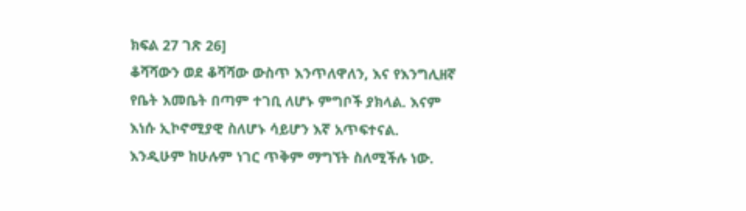ክፍል 27 ገጽ 26]
ቆሻሻውን ወደ ቆሻሻው ውስጥ እንጥለዋለን, እና የእንግሊዘኛ የቤት እመቤት በጣም ተገቢ ለሆኑ ምግቦች ያክላል. እናም እነሱ ኢኮኖሚያዊ ስለሆኑ ሳይሆን እኛ አጥፍተናል. እንዲሁም ከሁሉም ነገር ጥቅም ማግኘት ስለሚችሉ ነው.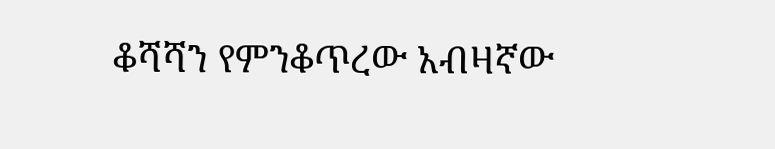ቆሻሻን የምንቆጥረው አብዛኛው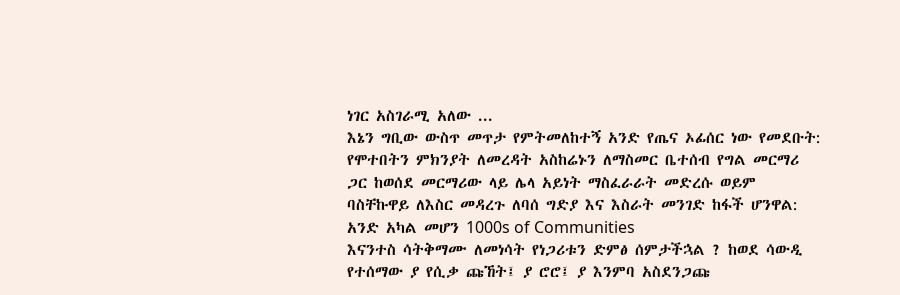ነገር አስገራሚ አለው ...
እኔን ግቢው ውስጥ መጥታ የምትመለከተኝ አንድ የጤና ኦፊሰር ነው የመደቡት:
የሞተበትን ምክንያት ለመረዳት አስከሬኑን ለማስመር ቤተሰብ የግል መርማሪ ጋር ከወሰደ መርማሪው ላይ ሌላ አይነት ማስፈራራት መድረሱ ወይም ባስቸኩዋይ ለእስር መዳረጉ ለባሰ ግድያ እና እስራት መንገድ ከፋች ሆንዋል:
አንድ አካል መሆን 1000s of Communities
እናንተስ ሳትቅማሙ ለመነሳት የነጋሪቱን ድምፅ ሰምታችኋል ? ከወደ ሳውዲ የተሰማው ያ የሲቃ ጩኸት፤ ያ ሮሮ፤ ያ እንምባ አስደንጋጩ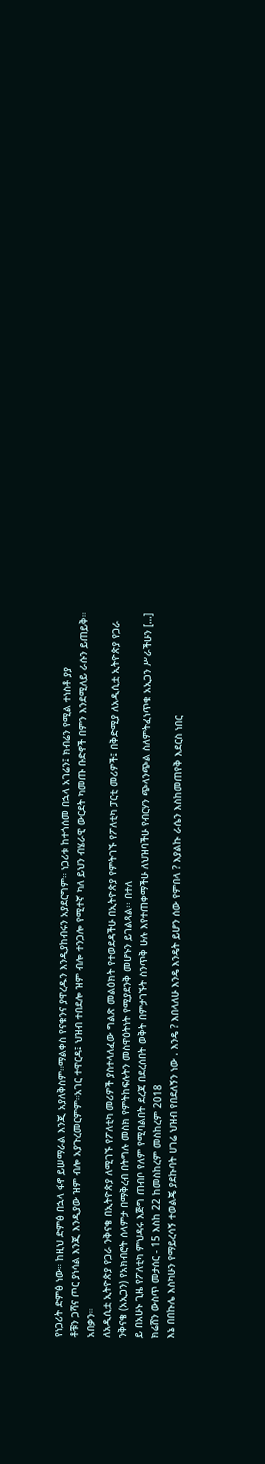የነጋሪት ድምፅ ነው። ከዚህ ድምፅ በኋላ ፋኖ ይሠማራል እንጂ አያለቅስም።ማልቀስ የናቁንና ያዋረዱን እንዲያከብሩን አያደርግም። ነጋሪቱ ከተጎሰመ በኋላ አገሬን፤ ክብሬን የሚል ተነስቶ ያያ
ቶቹን ጋሻና ጦር ያነሳል እንጂ እንዲያው ዝም ብሎ አያጉረመርምም።አገር ተዋርዳ፤ ህዝብ ተበደሎ ዝም ብሎ ተንጋሎ የሚተኛ ካለ ይህን ብሄራዊ ውርደት ካመጡ ቡድኖች በምን እንደሚለይ ራሱን ይጠይቅ። አበቃን።
ለአዲሲቷ ኢትዮጵያ የጋራ ንቅናቄ በኢትዮጵያ ለሚገኙ የፖለቲካ መሪዎች ያስተላለፈው ግልጽ መልዕክት የተወደዳችሁ በኢትዮጵያ የምትገኙ የፖለቲካ ፓርቲ መሪዎች፤ በቅድሚያ ለአዲሲቷ ኢትዮጵያ የጋራ ንቅናቄ (አኢጋን) የአክብሮት ሰላምታ በማቅረብ በትግሉ መስክ የምትከፍሉትን መስዋዕትነት የሚያደንቅ መሆኑን ይገልጻል፡፡ በተለ
ይ በአሁኑ ጊዜ የፖለቲካ ምህዳሩ እጅግ ጠብቦ የለም የሚባልበት ደረጃ በደረሰበት ወቅት በምታገኙት ስንጥቅ ሁሉ እየተጠቀማችሁ ለህዝባችሁ የብርሃን ጭላንጭል ስለምትፈነጥቁ አኢጋን ሥራችሁን […]
ክሬሸን ውስጥ መታሰር - 15 እስከ 22 ከመስከረም መስከረም 2018
እኔ በበኩሌ እስካሁን የማይረሳኝ ተወልጄ ያደኩባት ሀገሬ ህዝብ የበደለኝን ነው . እንዴ ? እበላለሁ እንዴ እንዴት ይሆን ሰው የምበላ ? እያልኩ ራሴን እስከመጠየቅ እደርስ ነበር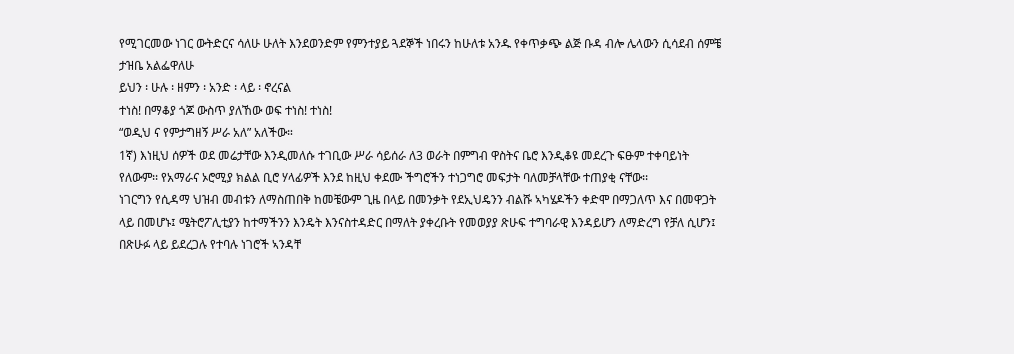የሚገርመው ነገር ውትድርና ሳለሁ ሁለት እንደወንድም የምንተያይ ጓደኞች ነበሩን ከሁለቱ አንዱ የቀጥቃጭ ልጅ ቡዳ ብሎ ሌላውን ሲሳደብ ሰምቼ
ታዝቤ አልፌዋለሁ
ይህን ፡ ሁሉ ፡ ዘምን ፡ አንድ ፡ ላይ ፡ ኖረናል
ተነስ! በማቆያ ጎጆ ውስጥ ያለኸው ወፍ ተነስ! ተነስ!
“ወዲህ ና የምታግዘኝ ሥራ አለ” አለችው።
1ኛ) እነዚህ ሰዎች ወደ መሬታቸው እንዲመለሱ ተገቢው ሥራ ሳይሰራ ለ3 ወራት በምግብ ዋስትና ቤሮ እንዲቆዩ መደረጉ ፍፁም ተቀባይነት የለውም፡፡ የአማራና ኦሮሚያ ክልል ቢሮ ሃላፊዎች እንደ ከዚህ ቀደሙ ችግሮችን ተነጋግሮ መፍታት ባለመቻላቸው ተጠያቂ ናቸው፡፡
ነገርግን የሲዳማ ህዝብ መብቱን ለማስጠበቅ ከመቼውም ጊዜ በላይ በመንቃት የደኢህዴንን ብልሹ ኣካሄዶችን ቀድሞ በማጋለጥ እና በመዋጋት ላይ በመሆኑ፤ ሜትሮፖሊቲያን ከተማችንን እንዴት እንናስተዳድር በማለት ያቀረቡት የመወያያ ጽሁፍ ተግባራዊ እንዳይሆን ለማድረግ የቻለ ሲሆን፤ በጽሁፉ ላይ ይደረጋሉ የተባሉ ነገሮች ኣንዳቸ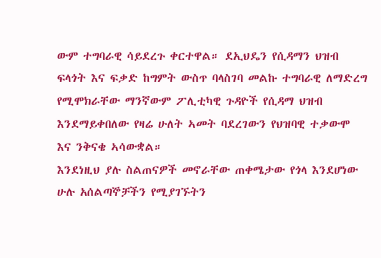ውም ተግባራዊ ሳይደረጉ ቀርተዋል። ደኢህዴን የሲዳማን ህዝብ ፍላጎት እና ፍቃድ ከግምት ውስጥ ባላስገባ መልኩ ተግባራዊ ለማድረግ የሚሞክራቸው ማንኛውም ፖሊቲካዊ ጉዳዮች የሲዳማ ህዝብ እንደማይቀበለው የዛሬ ሁለት ኣመት ባደረገውን የህዝባዊ ተቃውሞ እና ንቅናቄ ኣሳውቋል።
እንደነዚህ ያሉ ስልጠናዎች መኖራቸው ጠቀሜታው የጎላ እንደሆነው ሁሉ አሰልጣኞቻችን የሚያገኙትን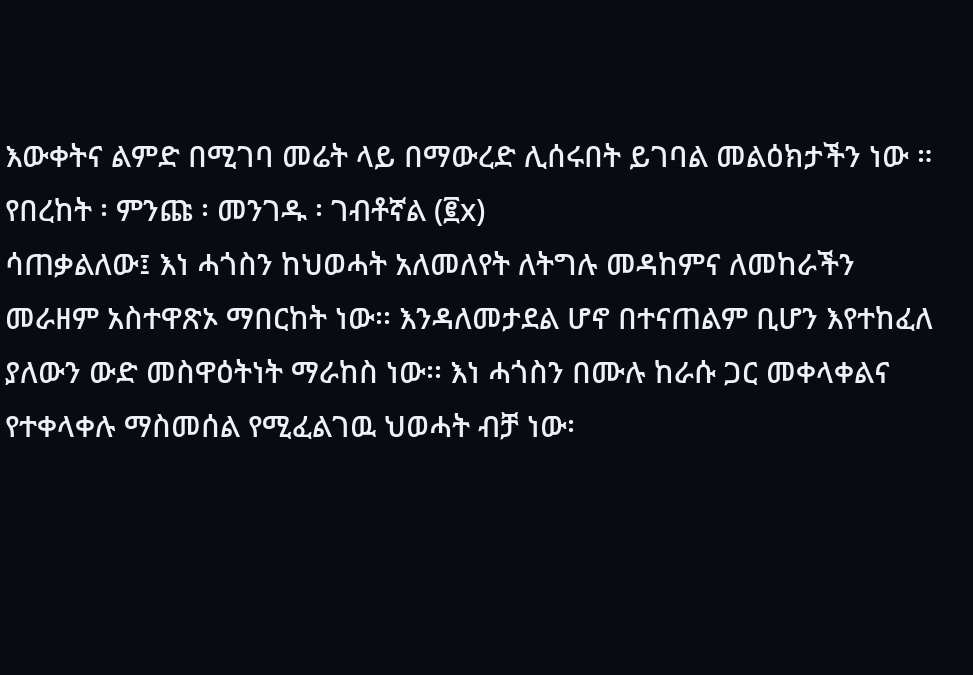እውቀትና ልምድ በሚገባ መሬት ላይ በማውረድ ሊሰሩበት ይገባል መልዕክታችን ነው ።
የበረከት ፡ ምንጩ ፡ መንገዱ ፡ ገብቶኛል (፪x)
ሳጠቃልለው፤ እነ ሓጎስን ከህወሓት አለመለየት ለትግሉ መዳከምና ለመከራችን መራዘም አስተዋጽኦ ማበርከት ነው፡፡ እንዳለመታደል ሆኖ በተናጠልም ቢሆን እየተከፈለ ያለውን ውድ መስዋዕትነት ማራከስ ነው፡፡ እነ ሓጎስን በሙሉ ከራሱ ጋር መቀላቀልና የተቀላቀሉ ማስመሰል የሚፈልገዉ ህወሓት ብቻ ነው፡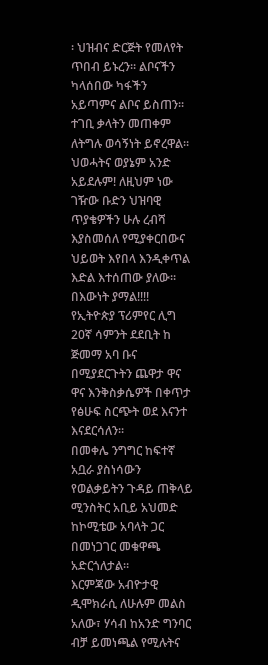፡ ህዝብና ድርጅት የመለየት
ጥበብ ይኑረን፡፡ ልቦናችን ካላሰበው ካፋችን አይጣምና ልቦና ይስጠን፡፡ ተገቢ ቃላትን መጠቀም ለትግሉ ወሳኝነት ይኖረዋል፡፡ ህወሓትና ወያኔም አንድ አይደሉም! ለዚህም ነው ገዥው ቡድን ህዝባዊ ጥያቄዎችን ሁሉ ረብሻ እያስመሰለ የሚያቀርበውና ህይወት እየበላ እንዲቀጥል እድል እተሰጠው ያለው፡፡ በእውነት ያማል!!!!
የኢትዮጵያ ፕሪምየር ሊግ 20ኛ ሳምንት ደደቢት ከ ጅመማ አባ ቡና በሚያደርጉትን ጨዋታ ዋና ዋና እንቅስቃሴዎች በቀጥታ የፅሁፍ ስርጭት ወደ እናንተ እናደርሳለን፡፡
በመቀሌ ንግግር ከፍተኛ አቧራ ያስነሳውን የወልቃይትን ጉዳይ ጠቅላይ ሚንስትር አቢይ አህመድ ከኮሚቴው አባላት ጋር በመነጋገር መቁዋጫ አድርጎለታል።
እርምጃው አብዮታዊ ዲሞክራሲ ለሁሉም መልስ አለው፣ ሃሳብ ከአንድ ግንባር ብቻ ይመነጫል የሚሉትና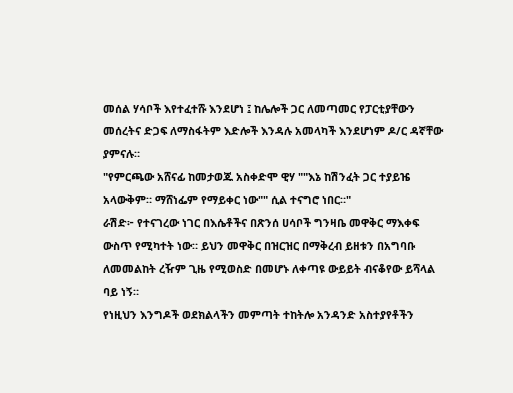መሰል ሃሳቦች እየተፈተሹ እንደሆነ ፤ ከሌሎች ጋር ለመጣመር የፓርቲያቸውን መሰረትና ድጋፍ ለማስፋትም እድሎች እንዳሉ አመላካች እንደሆነም ዶ/ር ዳኛቸው ያምናሉ።
"የምርጫው አሸናፊ ከመታወጁ አስቀድሞ ዊሃ ""እኔ ከሽንፈት ጋር ተያይዤ አላውቅም። ማሸነፌም የማይቀር ነው"" ሲል ተናግሮ ነበር።"
ራሽድ፦ የተናገረው ነገር በእሴቶችና በጽንሰ ሀሳቦች ግንዛቤ መዋቅር ማእቀፍ ውስጥ የሚካተት ነው። ይህን መዋቅር በዝርዝር በማቅረብ ይዘቱን በአግባቡ ለመመልከት ረዥም ጊዜ የሚወስድ በመሆኑ ለቀጣዩ ውይይት ብናቆየው ይሻላል ባይ ነኝ።
የነዚህን እንግዶች ወደክልላችን መምጣት ተከትሎ አንዳንድ አስተያየቶችን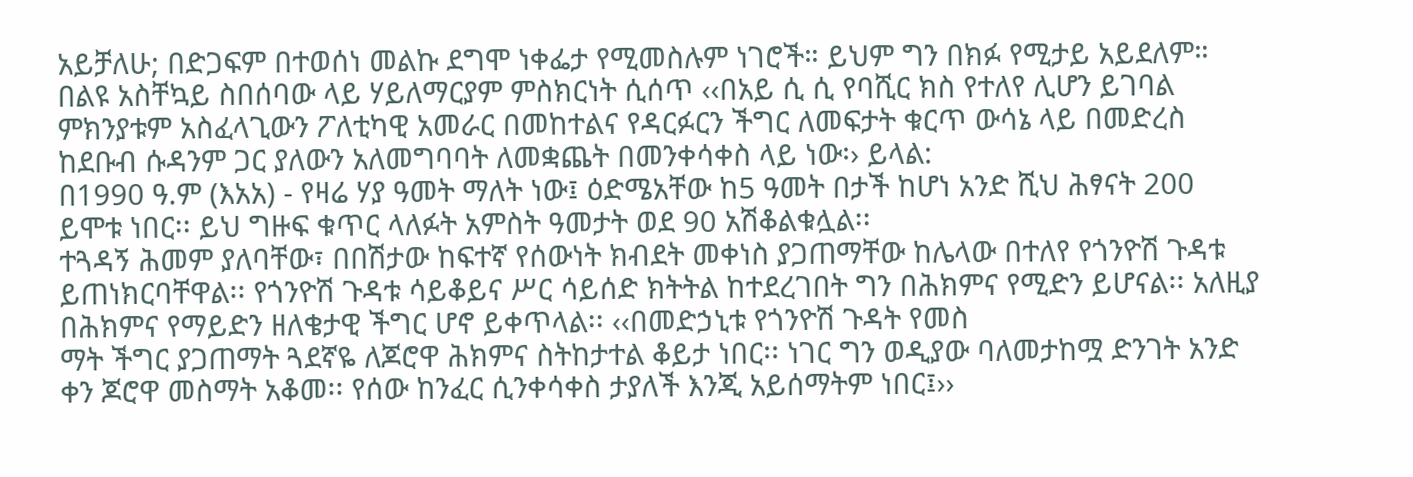አይቻለሁ; በድጋፍም በተወሰነ መልኩ ደግሞ ነቀፌታ የሚመስሉም ነገሮች። ይህም ግን በክፉ የሚታይ አይደለም።
በልዩ አስቸኳይ ስበሰባው ላይ ሃይለማርያም ምስክርነት ሲሰጥ ‹‹በአይ ሲ ሲ የባሺር ክስ የተለየ ሊሆን ይገባል ምክንያቱም አስፈላጊውን ፖለቲካዊ አመራር በመከተልና የዳርፉርን ችግር ለመፍታት ቁርጥ ውሳኔ ላይ በመድረስ ከደቡብ ሱዳንም ጋር ያለውን አለመግባባት ለመቋጨት በመንቀሳቀስ ላይ ነው፡› ይላል:
በ1990 ዓ.ም (እአአ) - የዛሬ ሃያ ዓመት ማለት ነው፤ ዕድሜአቸው ከ5 ዓመት በታች ከሆነ አንድ ሺህ ሕፃናት 200 ይሞቱ ነበር፡፡ ይህ ግዙፍ ቁጥር ላለፉት አምስት ዓመታት ወደ 90 አሽቆልቁሏል፡፡
ተጓዳኝ ሕመም ያለባቸው፣ በበሽታው ከፍተኛ የሰውነት ክብደት መቀነስ ያጋጠማቸው ከሌላው በተለየ የጎንዮሽ ጉዳቱ ይጠነክርባቸዋል፡፡ የጎንዮሽ ጉዳቱ ሳይቆይና ሥር ሳይሰድ ክትትል ከተደረገበት ግን በሕክምና የሚድን ይሆናል፡፡ አለዚያ በሕክምና የማይድን ዘለቄታዊ ችግር ሆኖ ይቀጥላል፡፡ ‹‹በመድኃኒቱ የጎንዮሽ ጉዳት የመስ
ማት ችግር ያጋጠማት ጓደኛዬ ለጆሮዋ ሕክምና ስትከታተል ቆይታ ነበር፡፡ ነገር ግን ወዲያው ባለመታከሟ ድንገት አንድ ቀን ጆሮዋ መስማት አቆመ፡፡ የሰው ከንፈር ሲንቀሳቀስ ታያለች እንጂ አይሰማትም ነበር፤››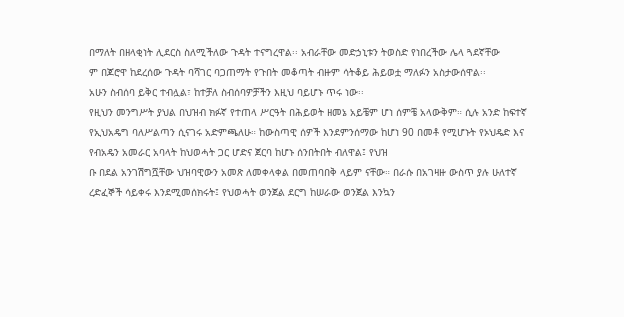በማለት በዘላቂነት ሊደርስ ስለሚችለው ጉዳት ተናግረዋል፡፡ አብራቸው መድኃኒቱን ትወስድ የነበረችው ሌላ ጓደኛቸው
ም በጆሮዋ ከደረሰው ጉዳት ባሻገር ባጋጠማት የጉበት መቆጣት ብዙም ሳትቆይ ሕይወቷ ማለፉን አስታውሰዋል፡፡
አሁን ስብሰባ ይቅር ተብሏል፣ ከተቻለ ስብሰባዎቻችን እዚህ ባይሆኑ ጥሩ ነው፡፡
የዚህን መንግሥት ያህል በህዝብ ክፉኛ የተጠላ ሥርዓት በሕይወት ዘመኔ አይቼም ሆነ ሰምቼ አላውቅም። ሲሉ አንድ ከፍተኛ የኢህአዴግ ባለሥልጣን ሲናገሩ አድምጫለሁ። ከውስጣዊ ሰዎች እንደምንሰማው ከሆነ 90 በመቶ የሚሆኑት የኦህዴድ እና የብአዴን አመራር አባላት ከህወሓት ጋር ሆድና ጀርባ ከሆኑ ሰንበትበት ብለዋል፤ የህዝ
ቡ በደል አንገሽግሿቸው ህዝባዊውን አመጽ ለመቀላቀል በመጠባበቅ ላይም ናቸው። በራሱ በአገዛዙ ውስጥ ያሉ ሁለተኛ ረድፈኞች ሳይቀሩ እንደሚመሰክሩት፤ የህወሓት ወንጀል ደርግ ከሠራው ወንጀል እንኳን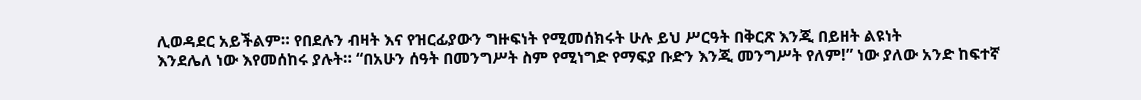ሊወዳደር አይችልም። የበደሉን ብዛት እና የዝርፊያውን ግዙፍነት የሚመሰክሩት ሁሉ ይህ ሥርዓት በቅርጽ እንጂ በይዘት ልዩነት
እንደሌለ ነው እየመሰከሩ ያሉት። “በአሁን ሰዓት በመንግሥት ስም የሚነግድ የማፍያ ቡድን እንጂ መንግሥት የለም!” ነው ያለው አንድ ከፍተኛ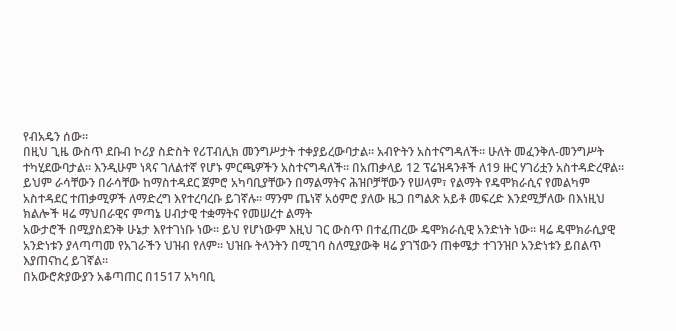የብአዴን ሰው።
በዚህ ጊዜ ውስጥ ደቡብ ኮሪያ ስድስት የሪፐብሊክ መንግሥታት ተቀያይረውባታል። አብዮትን አስተናግዳለች። ሁለት መፈንቅለ-መንግሥት ተካሂደውባታል። እንዲሁም ነጻና ገለልተኛ የሆኑ ምርጫዎችን አስተናግዳለች። በአጠቃላይ 12 ፕሬዝዳንቶች ለ19 ዙር ሃገሪቷን አስተዳድረዋል።
ይህም ራሳቸውን በራሳቸው ከማስተዳደር ጀምሮ አካባቢያቸውን በማልማትና ሕዝቦቻቸውን የሠላም፣ የልማት የዴሞክራሲና የመልካም አስተዳደር ተጠቃሚዎች ለማድረግ እየተረባረቡ ይገኛሉ፡፡ ማንም ጤነኛ አዕምሮ ያለው ዜጋ በግልጽ አይቶ መፍረድ እንደሚቻለው በእነዚህ ክልሎች ዛሬ ማህበራዊና ምጣኔ ሀብታዊ ተቋማትና የመሠረተ ልማት
አውታሮች በሚያስደንቅ ሁኔታ እየተገነቡ ነው፡፡ ይህ የሆነውም እዚህ ገር ውስጥ በተፈጠረው ዴሞክራሲዊ አንድነት ነው፡፡ ዛሬ ዴሞክራሲያዊ አንድነቱን ያላጣጣመ የአገራችን ህዝብ የለም፡፡ ህዝቡ ትላንትን በሚገባ ስለሚያውቅ ዛሬ ያገኘውን ጠቀሜታ ተገንዝቦ አንድነቱን ይበልጥ እያጠናከረ ይገኛል፡፡
በአውሮጵያውያን አቆጣጠር በ1517 አካባቢ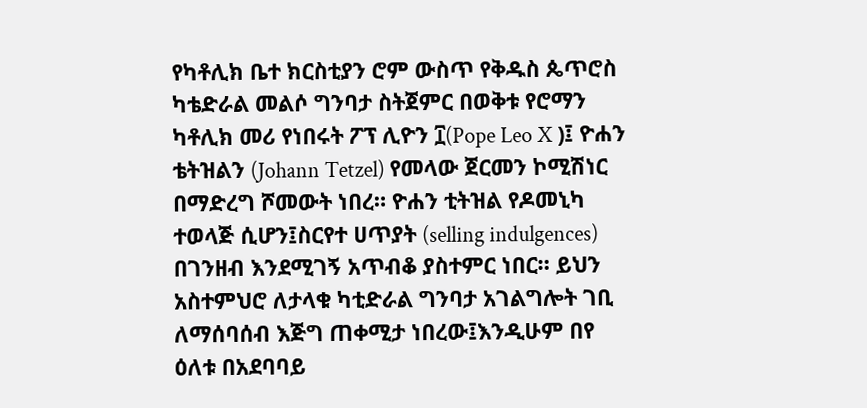የካቶሊክ ቤተ ክርስቲያን ሮም ውስጥ የቅዱስ ጴጥሮስ ካቴድራል መልሶ ግንባታ ስትጀምር በወቅቱ የሮማን ካቶሊክ መሪ የነበሩት ፖፕ ሊዮን ፲(Pope Leo X )፤ ዮሐን ቴትዝልን (Johann Tetzel) የመላው ጀርመን ኮሚሽነር በማድረግ ሾመውት ነበረ። ዮሐን ቲትዝል የዶመኒካ
ተወላጅ ሲሆን፤ስርየተ ሀጥያት (selling indulgences) በገንዘብ እንደሚገኝ አጥብቆ ያስተምር ነበር። ይህን አስተምህሮ ለታላቁ ካቲድራል ግንባታ አገልግሎት ገቢ ለማሰባሰብ እጅግ ጠቀሚታ ነበረው፤እንዲሁም በየ ዕለቱ በአደባባይ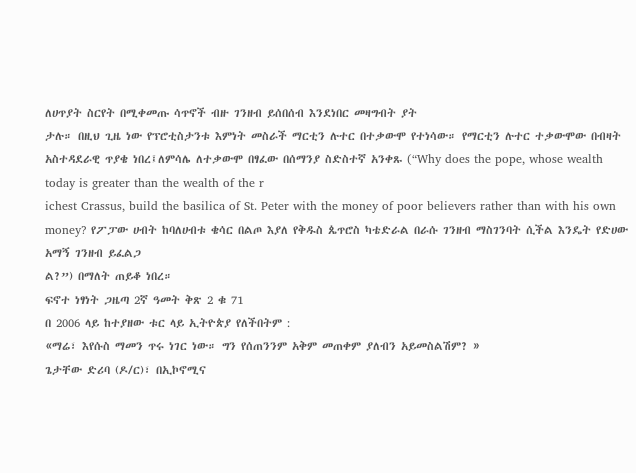ለሀጥያት ስርየት በሚቀመጡ ሳጥኖች ብዙ ገንዘብ ይሰበሰብ እንደነበር መዛግብት ያት
ታሉ። በዚህ ጊዜ ነው የፕሮቲስታንቱ እምነት መስራች ማርቲን ሉተር በተቃውሞ የተነሳው። የማርቲን ሉተር ተቃውሞው በብዛት አስተዳደራዊ ጥያቄ ነበረ፤ለምሳሌ ለተቃውሞ በፃፈው በሰማንያ ስድስተኛ አንቀጹ (“Why does the pope, whose wealth today is greater than the wealth of the r
ichest Crassus, build the basilica of St. Peter with the money of poor believers rather than with his own money? የፖፓው ሀብት ከባለሀብቱ ቄሳር በልጦ እያለ የቅዱስ ጴጥሮስ ካቴድራል በራሱ ገንዘብ ማስገንባት ሲችል እንዴት የድሀው አማኝ ገንዘብ ይፈልጋ
ል?”) በማለት ጠይቆ ነበረ።
ፍኖተ ነፃነት ጋዜጣ 2ኛ ዓመት ቅጽ 2 ቁ 71
በ 2006 ላይ ከተያዘው ቱር ላይ ኢትዮጵያ የለችበትም :
«ማሬ፣ እየሱስ ማመን ጥሩ ነገር ነው። ግን የሰጠንንም አቅም መጠቀም ያለብን አይመስልሽም? »
ጌታቸው ድሪባ (ዶ/ር)፣ በኢኮኖሚና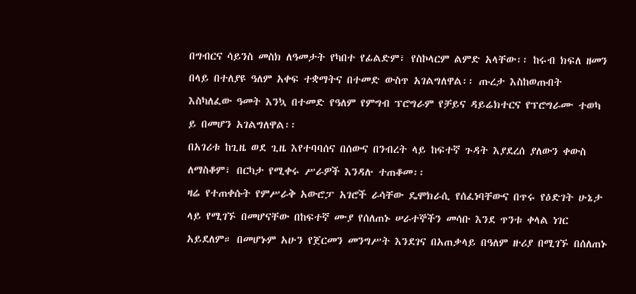በግብርና ሳይንስ መስክ ለዓመታት የካበተ የፊልድም፣ የስኮላርም ልምድ አላቸው፡፡ ከሩብ ክፍለ ዘመን በላይ በተለያዩ ዓለም አቀፍ ተቋማትና በተመድ ውስጥ አገልግለዋል፡፡ ጡረታ እስከወጡበት እስካለፈው ዓመት እንኳ በተመድ የዓለም የምግብ ፕሮግራም የቻይና ዳይሬክተርና የፕሮግራሙ ተወካ
ይ በመሆን አገልግለዋል፡፡
በአገሪቱ ከጊዜ ወደ ጊዜ እየተባባሰና በሰውና በንብረት ላይ ከፍተኛ ጉዳት እያደረሰ ያለውን ቀውስ ለማስቆም፣ በርካታ የሚቀሩ ሥራዎች እንዳሉ ተጠቆመ፡፡
ዛሬ የተጠቀሱት የምሥራቅ አውሮፓ አገሮች ራሳቸው ዴሞክራሲ የሰፈነባቸውና በጥሩ የዕድገት ሁኔታ ላይ የሚገኙ በመሆናቸው በከፍተኛ ሙያ የሰለጠኑ ሠራተኞችን መሳቡ እንደ ጥንቱ ቀላል ነገር አይደለም። በመሆኑም አሁን የጀርመን መንግሥት እንደገና በአጠቃላይ በዓለም ዙሪያ በሚገኙ በሰለጠኑ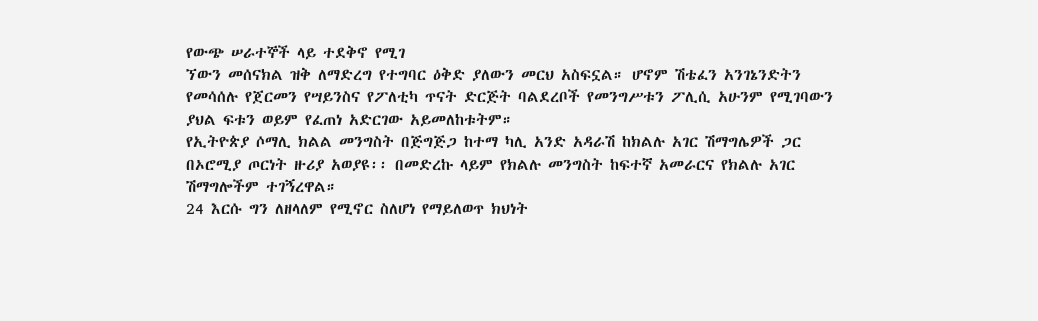የውጭ ሠራተኞች ላይ ተደቅኖ የሚገ
ኘውን መሰናክል ዝቅ ለማድረግ የተግባር ዕቅድ ያለውን መርህ አስፍኗል። ሆኖም ሽቴፈን አንገኔንድትን የመሳሰሉ የጀርመን የሣይንስና የፖለቲካ ጥናት ድርጅት ባልደረቦች የመንግሥቱን ፖሊሲ አሁንም የሚገባውን ያህል ፍቱን ወይም የፈጠነ አድርገው አይመለከቱትም።
የኢትዮጵያ ሶማሊ ክልል መንግስት በጅግጅጋ ከተማ ካሊ አንድ አዳራሽ ከክልሉ አገር ሽማግሌዎች ጋር በኦሮሚያ ጦርነት ዙሪያ አወያዩ፡፡ በመድረኩ ላይም የክልሉ መንግስት ከፍተኛ አመራርና የክልሉ አገር ሽማግሎችም ተገኝረዋል።
24 እርሱ ግን ለዘላለም የሚኖር ስለሆነ የማይለወጥ ክህነት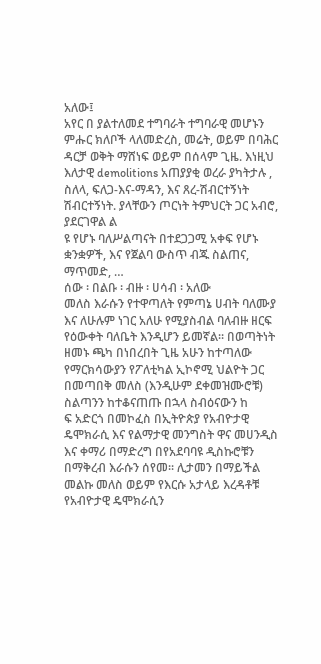አለው፤
አየር በ ያልተለመደ ተግባራት ተግባራዊ መሆኑን ምሑር ክለቦች ላለመድረስ, መሬት, ወይም በባሕር ዳርቻ ወቅት ማሸነፍ ወይም በሰላም ጊዜ. እነዚህ እለታዊ demolitions አጠያያቂ ወረራ ያካትታሉ , ስለላ, ፍለጋ-እና-ማዳን, እና ጸረ-ሽብርተኝነት ሽብርተኝነት. ያላቸውን ጦርነት ትምህርት ጋር አብሮ, ያደርገዋል ል
ዩ የሆኑ ባለሥልጣናት በተደጋጋሚ አቀፍ የሆኑ ቋንቋዎች, እና የጀልባ ውስጥ ብጁ ስልጠና, ማጥመድ, …
ሰው ፡ በልቡ ፡ ብዙ ፡ ሀሳብ ፡ አለው
መለስ እራሱን የተዋጣለት የምጣኔ ሀብት ባለሙያ እና ለሁሉም ነገር አለሁ የሚያስብል ባለብዙ ዘርፍ የዕውቀት ባለቤት እንዲሆን ይመኛል፡፡ በወጣትነት ዘመኑ ጫካ በነበረበት ጊዜ አሁን ከተጣለው የማርክሳውያን የፖለቲካል ኢኮኖሚ ህልዮት ጋር በመጣበቅ መለስ (እንዲሁም ደቀመዝሙሮቹ) ስልጣንን ከተቆናጠጡ በኋላ ስብዕናውን ከ
ፍ አድርጎ በመኮፈስ በኢትዮጵያ የአብዮታዊ ዴሞክራሲ እና የልማታዊ መንግስት ዋና መሀንዲስ እና ቀማሪ በማድረግ በየአደባባዩ ዲስኩሮቹን በማቅረብ እራሱን ሰየመ፡፡ ሊታመን በማይችል መልኩ መለስ ወይም የእርሱ አታላይ እረዳቶቹ የአብዮታዊ ዴሞክራሲን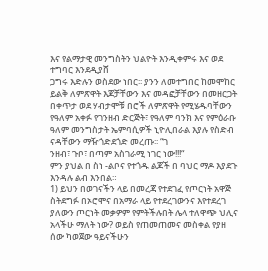እና የልማታዊ መንግስትን ህልዮት እንዲቀምሩ እና ወደ ተግባር እንደዲያሸ
ጋግሩ እድሉን ወስደው ነበር፡፡ ያንን ለመተግበር ከመሞከር ይልቅ ለምጽዋት እጆቻቸውን እና መዳፎቻቸውን በመዘርጋት በቀጥታ ወደ ሃብታሞቹ በሮች ለምጽዋት የሚሄዱባቸውን የዓለም አቀፉ የገንዘብ ድርጅት፣ የዓለም ባንክ እና የምዕራቡ ዓለም መንግስታት ኤምባሲዎች ኒዮሊበራል እያሉ የስድብ ናዳቸውን ማዥጎድደጎድ መረጡ፡፡ “ገ
ንዘብ፣ ጉቦ፣ በጣም አስገራሚ ነገር ነው!!!“
ምን ያህል በ ስነ -ልቦና የተጎዱ ልጆች በ ባህር ማዶ እያደጉ እንዳሉ ልብ እንበል።
1) ይህን በወገናችን ላይ በመረጃ የተደገፈ የጦርነት አዋጅ ስትደግፉ በኦሮሞና በአማራ ላይ የተደረገውንና እየተደረገ ያለውን ጦርነት መቃዎም የምትችሉበት ሌላ ተለዋጭ ህሊና አላችሁ ማለት ነው? ወይስ የጠመጠመና መስቀል የያዘ ሰው ካወጀው ዓይናችሁን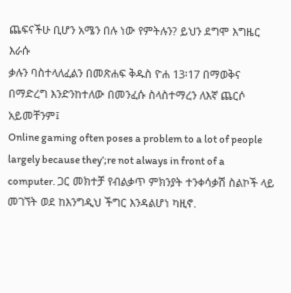ጨፍናችሁ ቢሆን አሜን በሉ ነው የምትሉን? ይህን ደግሞ እግዜር እራሱ
ቃሉን ባስተላለፈልን በመጽሐፍ ቅዱስ ዮሐ 13፡17 በማወቅና በማድረግ እንድንከተለው በመንፈሱ ስላስተማረን ለእኛ ጨርሶ አይመቸንም፤
Online gaming often poses a problem to a lot of people largely because they’;re not always in front of a computer. ጋር መክተቻ የብልቃጥ ምክንያት ተንቀሳቃሽ ስልኮች ላይ መገኘት ወደ ከእንግዲህ ችግር እንዳልሆነ ካዚኖ.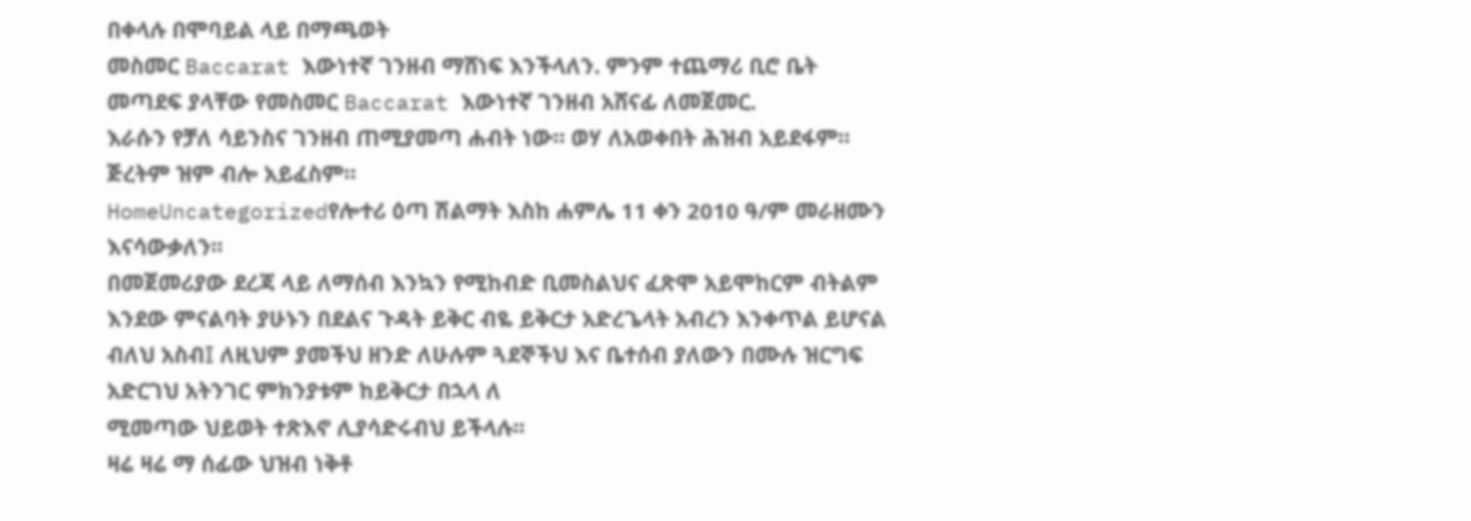በቀላሉ በሞባይል ላይ በማጫወት
መስመር Baccarat እውነተኛ ገንዘብ ማሸነፍ እንችላለን. ምንም ተጨማሪ ቢሮ ቤት መጣደፍ ያላቸው የመስመር Baccarat እውነተኛ ገንዘብ አሸናፊ ለመጀመር.
እራሱን የቻለ ሳይንስና ገንዘብ ጠሚያመጣ ሐብት ነው። ወሃ ለአወቀበት ሕዝብ አይደፋም። ጅረትም ዝም ብሎ አይፈስም።
HomeUncategorizedየሎተሪ ዕጣ ሽልማት እስከ ሐምሌ 11 ቀን 2010 ዓ/ም መራዘሙን እናሳውቃለን፡፡
በመጀመሪያው ደረጃ ላይ ለማሰብ እንኳን የሚከብድ ቢመስልህና ፈጽሞ አይሞከርም ብትልም እንደው ምናልባት ያሁኑን በደልና ጉዳት ይቅር ብዬ ይቅርታ አድረጌላት አብረን እንቀጥል ይሆናል ብለህ አስብ፤ ለዚህም ያመችህ ዘንድ ለሁሉም ጓደኞችህ እና ቤተሰብ ያለውን በሙሉ ዝርግፍ አድርገህ አትንገር ምክንያቱም ከይቅርታ በኋላ ለ
ሚመጣው ህይወት ተጽእኖ ሊያሳድሩብህ ይችላሉ፡፡
ዛሬ ዛሬ ማ ሰፊው ህዝብ ነቅቶ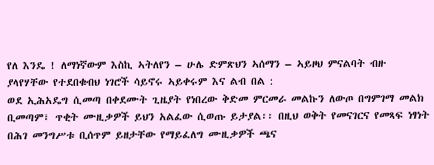የለ እንዴ ! ለማነኛውም እስኪ ኣትለየን – ሁሌ ድምጽህን ኣሰማን – ኣይዞህ ምናልባት ብዙ ያላየሃቸው የተደበቁብህ ነገሮች ሳይኖሩ ኣይቀሩም እና ልብ በል :
ወደ ኢሕአዴግ ሲመጣ በቀደሙት ጊዜያት የነበረው ቅድመ ምርመራ መልኩን ለውጦ በግምገማ መልክ ቢመጣም፣ ጥቂት ሙዚቃዎች ይህን አልፈው ሲወጡ ይታያል፡፡ በዚህ ወቅት የመናገርና የመጻፍ ነፃነት በሕገ መንግሥቱ ቢሰጥም ይዘታቸው የማይፈለግ ሙዚቃዎች ጫና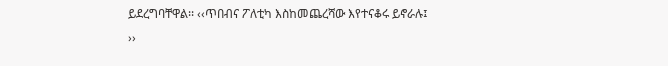ይደረግባቸዋል፡፡ ‹‹ጥበብና ፖለቲካ እስከመጨረሻው እየተናቆሩ ይኖራሉ፤
››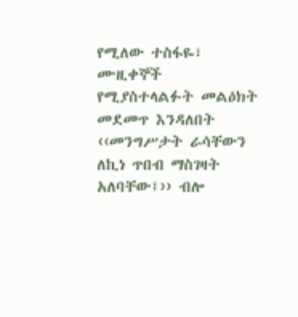የሚለው ተስፋዬ፣ ሙዚቀኞች የሚያስተላልፉት መልዕክት መደመጥ እንዳለበት ‹‹መንግሥታት ራሳቸውን ለኪነ ጥበብ ማስገዛት አለባቸው፤›› ብሎ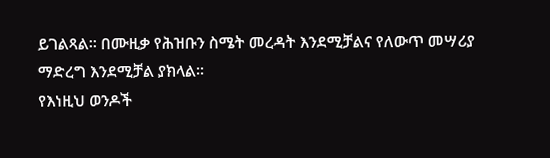ይገልጻል፡፡ በሙዚቃ የሕዝቡን ስሜት መረዳት እንደሚቻልና የለውጥ መሣሪያ ማድረግ እንደሚቻል ያክላል፡፡
የእነዚህ ወንዶች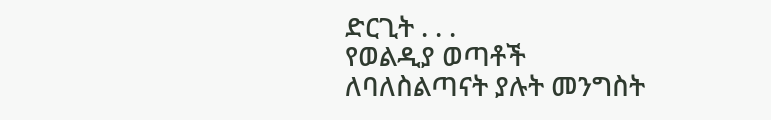ድርጊት . . .
የወልዲያ ወጣቶች ለባለስልጣናት ያሉት መንግስት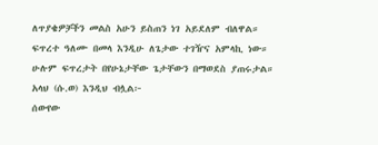ለጥያቄዎቻችን መልስ አሁን ይስጠን ነገ አይደለም ብለዋል።
ፍጥረተ ዓለሙ በመላ እንዲሁ ለጌታው ተገዥና አምላኪ ነው። ሁሉም ፍጥረታት በየሁኔታቸው ጌታቸውን በማወደስ ያጠሩታል። አላህ (ሱ.ወ) እንዲህ ብሏል፦
ሰውየው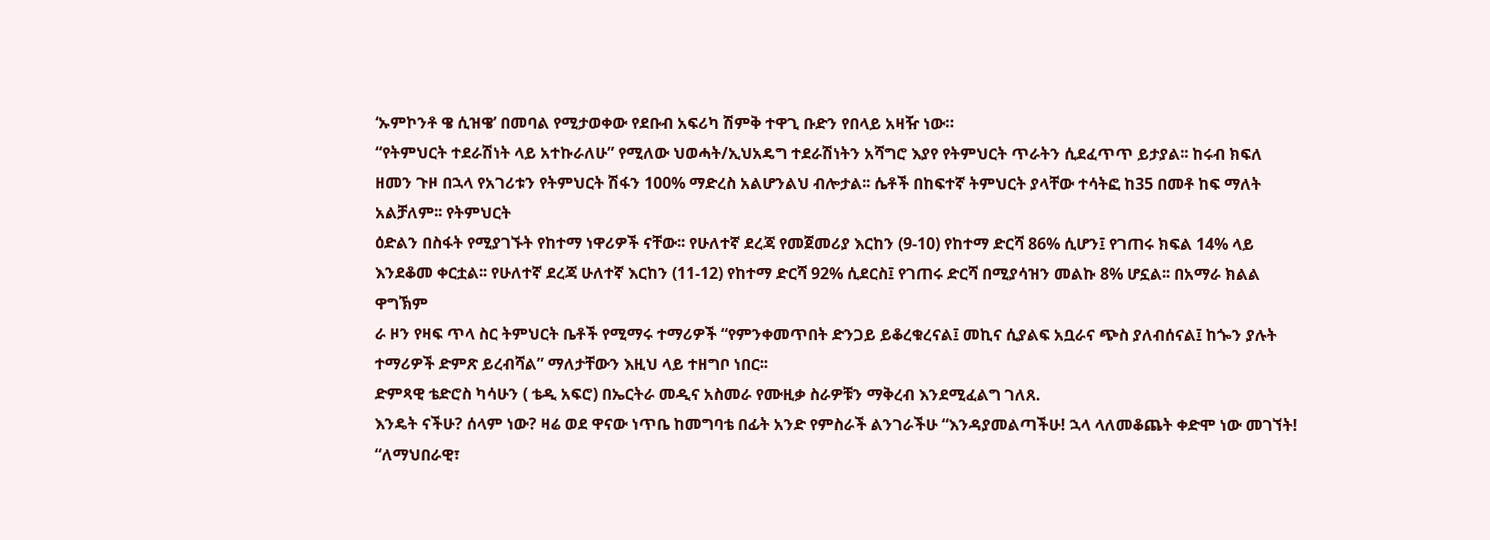‘ኡምኮንቶ ዌ ሲዝዌ’ በመባል የሚታወቀው የደቡብ አፍሪካ ሽምቅ ተዋጊ ቡድን የበላይ አዛዥ ነው።
“የትምህርት ተደራሽነት ላይ አተኩራለሁ” የሚለው ህወሓት/ኢህአዴግ ተደራሽነትን አሻግሮ እያየ የትምህርት ጥራትን ሲደፈጥጥ ይታያል፡፡ ከሩብ ክፍለ ዘመን ጉዞ በኋላ የአገሪቱን የትምህርት ሽፋን 100% ማድረስ አልሆንልህ ብሎታል፡፡ ሴቶች በከፍተኛ ትምህርት ያላቸው ተሳትፎ ከ35 በመቶ ከፍ ማለት አልቻለም፡፡ የትምህርት
ዕድልን በስፋት የሚያገኙት የከተማ ነዋሪዎች ናቸው፡፡ የሁለተኛ ደረጃ የመጀመሪያ እርከን (9-10) የከተማ ድርሻ 86% ሲሆን፤ የገጠሩ ክፍል 14% ላይ እንደቆመ ቀርቷል፡፡ የሁለተኛ ደረጃ ሁለተኛ እርከን (11-12) የከተማ ድርሻ 92% ሲደርስ፤ የገጠሩ ድርሻ በሚያሳዝን መልኩ 8% ሆኗል፡፡ በአማራ ክልል ዋግኽም
ራ ዞን የዛፍ ጥላ ስር ትምህርት ቤቶች የሚማሩ ተማሪዎች “የምንቀመጥበት ድንጋይ ይቆረቁረናል፤ መኪና ሲያልፍ አቧራና ጭስ ያለብሰናል፤ ከጐን ያሉት ተማሪዎች ድምጽ ይረብሻል” ማለታቸውን እዚህ ላይ ተዘግቦ ነበር፡፡
ድምጻዊ ቴድሮስ ካሳሁን ( ቴዲ አፍሮ) በኤርትራ መዲና አስመራ የሙዚቃ ስራዎቹን ማቅረብ እንደሚፈልግ ገለጸ.
እንዴት ናችሁ? ሰላም ነው? ዛሬ ወደ ዋናው ነጥቤ ከመግባቴ በፊት አንድ የምስራች ልንገራችሁ “እንዳያመልጣችሁ! ኋላ ላለመቆጨት ቀድሞ ነው መገኘት! “ለማህበራዊ፣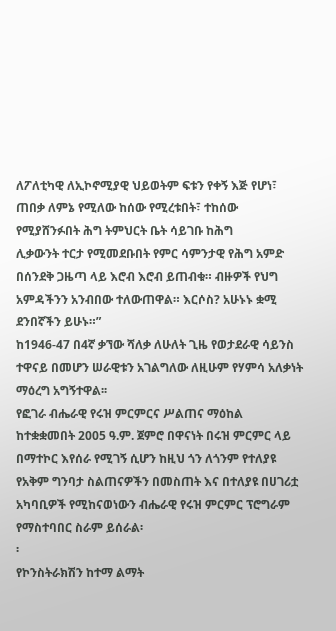ለፖለቲካዊ ለኢኮኖሚያዊ ህይወትም ፍቱን የቀኝ እጅ የሆነ፣ ጠበቃ ለምኔ የሚለው ከሰው የሚረቱበት፣ ተከሰው የሚያሸንፉበት ሕግ ትምህርት ቤት ሳይገቡ ከሕግ
ሊቃውንት ተርታ የሚመደቡበት የምር ሳምንታዊ የሕግ አምድ በሰንደቅ ጋዜጣ ላይ እሮብ እሮብ ይጠብቁ። ብዙዎች የህግ አምዳችንን አንብበው ተለውጠዋል። እርሶስ? አሁኑኑ ቋሚ ደንበኛችን ይሁኑ።”
ከ1946-47 በ4ኛ ቃኘው ሻለቃ ለሁለት ጊዜ የወታደራዊ ሳይንስ ተዋናይ በመሆን ሠራዊቱን አገልግለው ለዚሁም የሃምሳ አለቃነት ማዕረግ አግኝተዋል፡፡
የፎገራ ብሔራዊ የሩዝ ምርምርና ሥልጠና ማዕከል ከተቋቋመበት 2005 ዓ.ም. ጀምሮ በዋናነት በሩዝ ምርምር ላይ በማተኮር እየሰራ የሚገኝ ሲሆን ከዚህ ጎን ለጎንም የተለያዩ የአቅም ግንባታ ስልጠናዎችን በመስጠት እና በተለያዩ በሀገሪቷ አካባቢዎች የሚከናወነውን ብሔራዊ የሩዝ ምርምር ፕሮግራም የማስተባበር ስራም ይሰራል፡
፡
የኮንስትራክሽን ከተማ ልማት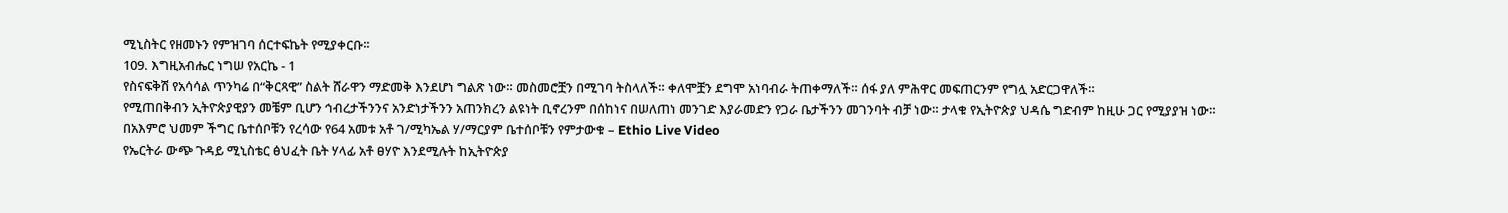ሚኒስትር የዘመኑን የምዝገባ ሰርተፍኬት የሚያቀርቡ፡፡
109. እግዚአብሔር ነግሠ የአርኬ - 1
የስናፍቅሽ የአሳሳል ጥንካሬ በ“ቅርጻዊ” ስልት ሸራዋን ማድመቅ እንደሆነ ግልጽ ነው። መስመሮቿን በሚገባ ትስላለች። ቀለሞቿን ደግሞ አነባብራ ትጠቀማለች። ሰፋ ያለ ምሕዋር መፍጠርንም የግሏ አድርጋዋለች።
የሚጠበቅብን ኢትዮጵያዊያን መቼም ቢሆን ኅብረታችንንና አንድነታችንን አጠንክረን ልዩነት ቢኖረንም በሰከነና በሠለጠነ መንገድ እያራመድን የጋራ ቤታችንን መገንባት ብቻ ነው። ታላቁ የኢትዮጵያ ህዳሴ ግድብም ከዚሁ ጋር የሚያያዝ ነው።
በአእምሮ ህመም ችግር ቤተሰቦቹን የረሳው የ64 አመቱ አቶ ገ/ሚካኤል ሃ/ማርያም ቤተሰቦቹን የምታውቁ – Ethio Live Video
የኤርትራ ውጭ ጉዳይ ሚኒስቴር ፅህፈት ቤት ሃላፊ አቶ ፀሃዮ እንደሚሉት ከኢትዮጵያ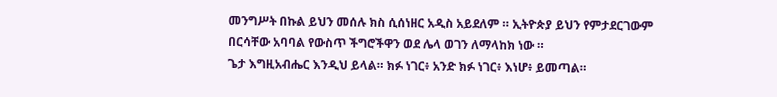መንግሥት በኩል ይህን መሰሉ ክስ ሲሰነዘር አዲስ አይደለም ። ኢትዮጵያ ይህን የምታደርገውም በርሳቸው አባባል የውስጥ ችግሮችዋን ወደ ሌላ ወገን ለማላከክ ነው ።
ጌታ እግዚአብሔር እንዲህ ይላል። ክፉ ነገር፥ አንድ ክፉ ነገር፥ እነሆ፥ ይመጣል።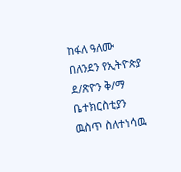ከፋለ ዓለሙ በለንደን የኢትዮጵያ ደ/ጽዮን ቅ/ማ ቤተክርስቲያን ዉስጥ ስለተነሳዉ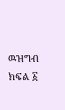ዉዝግብ ክፍል ፩